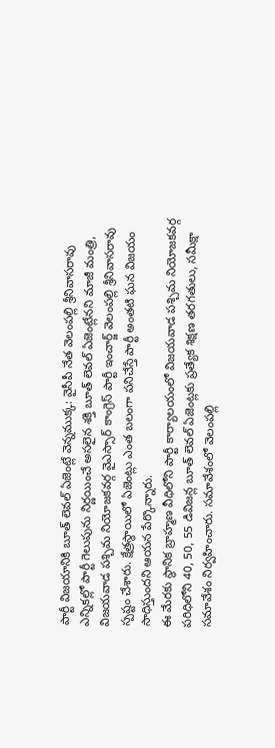పార్టీ విజయానికి బూత్ లెవల్ ఏజెంట్లే వెన్నముక్క: వైసీపీ నేత వెలంపల్లి శ్రీనివాసరావు
ఎన్నికల్లో పార్టీ గెలుపును నిర్ణయించే అసలైన శక్తి బూత్ లెవల్ ఏజెంట్లేనని మాజీ మంత్రి, విజయవాడ పశ్చిమ నియోజకవర్గ వైఎస్సార్ కాంగ్రెస్ పార్టీ ఇంచార్జ్ వెలంపల్లి శ్రీనివాసరావు స్పష్టం చేశారు. క్షేత్రస్థాయిలో ఏజెంట్లు ఎంత బలంగా పనిచేస్తే పార్టీ అంతటి ఘన విజయం సాధిస్తుందని ఆయన పేర్కొన్నారు.
ఈ మేరకు స్థానిక బ్రాహ్మణ వీధిలోని పార్టీ కార్యాలయంలో విజయవాడ పశ్చిమ నియోజకవర్గ పరిధిలోని 40, 50, 55 డివిజన్ల బూత్ లెవల్ ఏజెంట్లకు ప్రత్యేక శిక్షణ తరగతులు, సమీక్షా సమావేశం నిర్వహించారు. సమావేశంలో వెలంపల్లి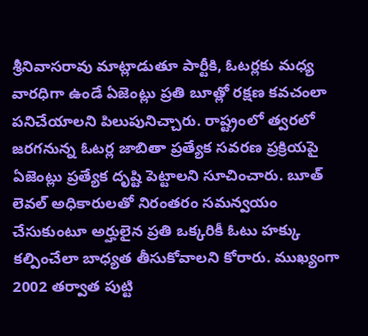శ్రీనివాసరావు మాట్లాడుతూ పార్టీకి, ఓటర్లకు మధ్య వారధిగా ఉండే ఏజెంట్లు ప్రతి బూత్లో రక్షణ కవచంలా పనిచేయాలని పిలుపునిచ్చారు. రాష్ట్రంలో త్వరలో జరగనున్న ఓటర్ల జాబితా ప్రత్యేక సవరణ ప్రక్రియపై ఏజెంట్లు ప్రత్యేక దృష్టి పెట్టాలని సూచించారు. బూత్ లెవల్ అధికారులతో నిరంతరం సమన్వయం చేసుకుంటూ అర్హులైన ప్రతి ఒక్కరికీ ఓటు హక్కు కల్పించేలా బాధ్యత తీసుకోవాలని కోరారు. ముఖ్యంగా 2002 తర్వాత పుట్టి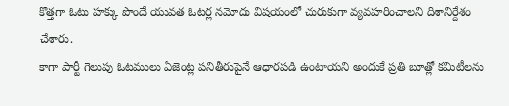కొత్తగా ఓటు హక్కు పొందే యువత ఓటర్ల నమోదు విషయంలో చురుకుగా వ్యవహరించాలని దిశానిర్దేశం చేశారు.
కాగా పార్టీ గెలుపు ఓటములు ఏజెంట్ల పనితీరుపైనే ఆధారపడి ఉంటాయని అందుకే ప్రతి బూత్లో కమిటీలను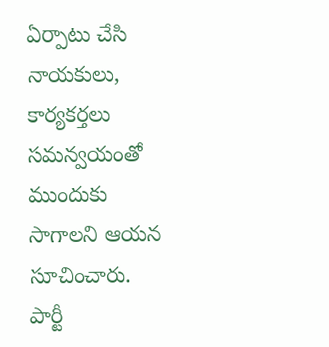ఏర్పాటు చేసి నాయకులు, కార్యకర్తలు సమన్వయంతో ముందుకు సాగాలని ఆయన సూచించారు. పార్టీ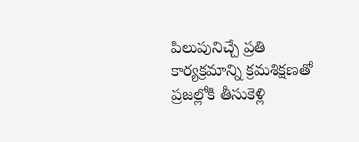పిలుపునిచ్చే ప్రతి కార్యక్రమాన్ని క్రమశిక్షణతో ప్రజల్లోకి తీసుకెళ్లి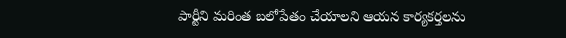పార్టీని మరింత బలోపేతం చేయాలని ఆయన కార్యకర్తలను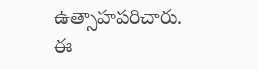ఉత్సాహపరిచారు. ఈ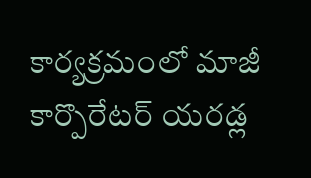కార్యక్రమంలో మాజీ కార్పొరేటర్ యరడ్ల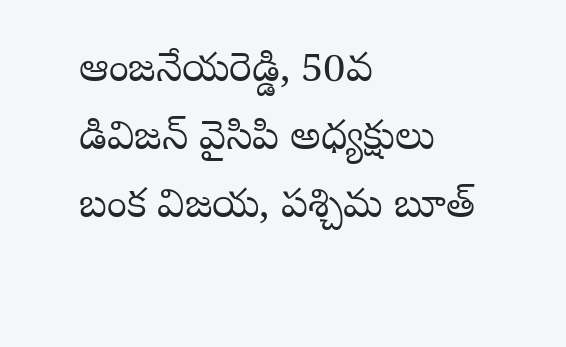ఆంజనేయరెడ్డి, 50వ డివిజన్ వైసిపి అధ్యక్షులు బంక విజయ, పశ్చిమ బూత్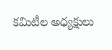కమిటీల అధ్యక్షులు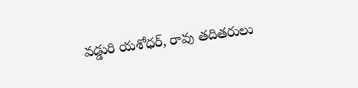వడ్డురి యశోధర్, రావు తదితరులు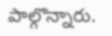పాల్గొన్నారు.